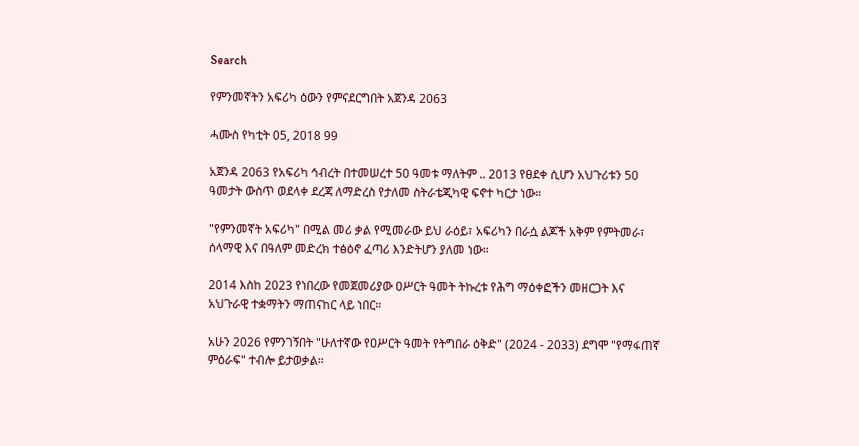Search

የምንመኛትን አፍሪካ ዕውን የምናደርግበት አጀንዳ 2063

ሓሙስ የካቲት 05, 2018 99

አጀንዳ 2063 የአፍሪካ ኅብረት በተመሠረተ 50 ዓመቱ ማለትም .. 2013 የፀደቀ ሲሆን አህጉሪቱን 50 ዓመታት ውስጥ ወደላቀ ደረጃ ለማድረስ የታለመ ስትራቴጂካዊ ፍኖተ ካርታ ነው።

"የምንመኛት አፍሪካ" በሚል መሪ ቃል የሚመራው ይህ ራዕይ፣ አፍሪካን በራሷ ልጆች አቅም የምትመራ፣ ሰላማዊ እና በዓለም መድረክ ተፅዕኖ ፈጣሪ እንድትሆን ያለመ ነው።

2014 እስከ 2023 የነበረው የመጀመሪያው ዐሥርት ዓመት ትኩረቱ የሕግ ማዕቀፎችን መዘርጋት እና አህጉራዊ ተቋማትን ማጠናከር ላይ ነበር።

አሁን 2026 የምንገኝበት "ሁለተኛው የዐሥርት ዓመት የትግበራ ዕቅድ" (2024 - 2033) ደግሞ "የማፋጠኛ ምዕራፍ" ተብሎ ይታወቃል።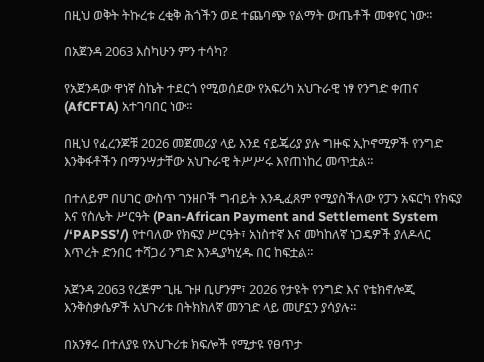በዚህ ወቅት ትኩረቱ ረቂቅ ሕጎችን ወደ ተጨባጭ የልማት ውጤቶች መቀየር ነው።

በአጀንዳ 2063 እስካሁን ምን ተሳካ?

የአጀንዳው ዋነኛ ስኬት ተደርጎ የሚወሰደው የአፍሪካ አህጉራዊ ነፃ የንግድ ቀጠና (AfCFTA) አተገባበር ነው።

በዚህ የፈረንጆቹ 2026 መጀመሪያ ላይ እንደ ናይጄሪያ ያሉ ግዙፍ ኢኮኖሚዎች የንግድ እንቅፋቶችን በማንሣታቸው አህጉራዊ ትሥሥሩ እየጠነከረ መጥቷል።

በተለይም በሀገር ውስጥ ገንዘቦች ግብይት እንዲፈጸም የሚያስችለው የፓን አፍርካ የክፍያ እና የስሌት ሥርዓት (Pan-African Payment and Settlement System /‘PAPSS’/) የተባለው የክፍያ ሥርዓት፣ አነስተኛ እና መካከለኛ ነጋዴዎች ያለዶላር እጥረት ድንበር ተሻጋሪ ንግድ እንዲያካሂዱ በር ከፍቷል።

አጀንዳ 2063 የረጅም ጊዜ ጉዞ ቢሆንም፣ 2026 የታዩት የንግድ እና የቴክኖሎጂ እንቅስቃሴዎች አህጉሪቱ በትክክለኛ መንገድ ላይ መሆኗን ያሳያሉ።

በአንፃሩ በተለያዩ የአህጉሪቱ ክፍሎች የሚታዩ የፀጥታ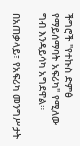ችግሮች "የተኩስ ድምፅ የማይሰማባት አፍሪካ" የሚለው ግብ እንዳይሳካ አግደዋል።

በአጠቃላይ፣ የአፍሪካ መንግሥታት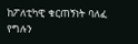ከፖለቲካዊ ቁርጠኝነት ባለፈ የግሉን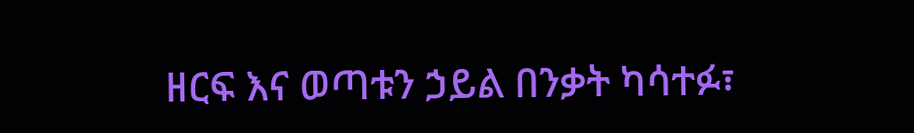ዘርፍ እና ወጣቱን ኃይል በንቃት ካሳተፉ፣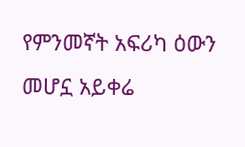የምንመኛት አፍሪካ ዕውን መሆኗ አይቀሬ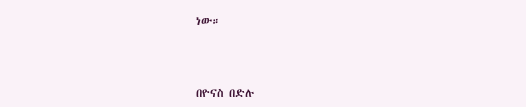ነው።



በዮናስ በድሉ